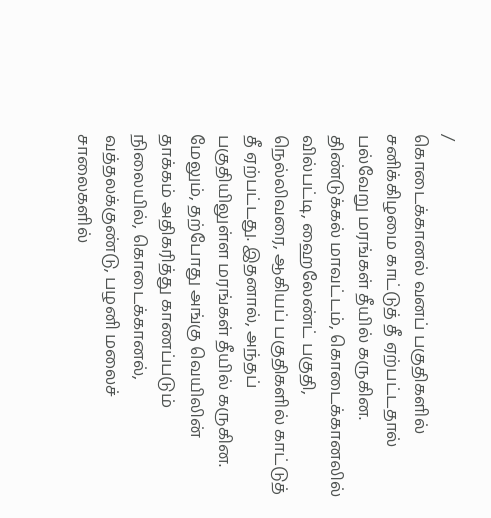/
கொடைக்கானல் வனப் பகுதிகளில் சனிக்கிழமை காட்டுத் தீ ஏற்பட்டதால் பல்வேறு மரங்கள் தீயில் கருகின.
திண்டுக்கல் மாவட்டம், கொடைக்கானலில் வில்பட்டி, ஹைலேண்ட் பகுதி, நெல்லிவரை, ஆகியப் பகுதிகளில் காட்டுத் தீ ஏற்பட்டது. இதனால், அந்தப் பகுதியிலுள்ள மரங்கள் தீயில் கருகின.
மேலும், தற்போது அங்கு வெயிலின் தாக்கம் அதிகரித்து காணப்படும் நிலையில், கொடைக்கானல், வத்தலக்குண்டு, பழனி மலைச் சாலைகளில்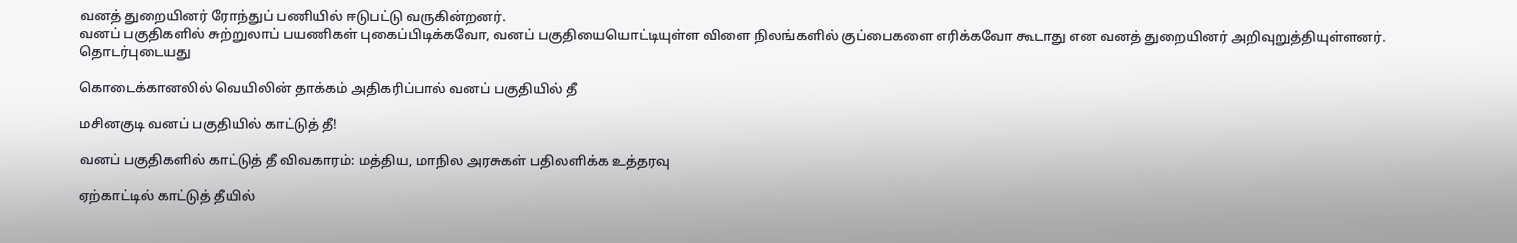வனத் துறையினர் ரோந்துப் பணியில் ஈடுபட்டு வருகின்றனர்.
வனப் பகுதிகளில் சுற்றுலாப் பயணிகள் புகைப்பிடிக்கவோ, வனப் பகுதியையொட்டியுள்ள விளை நிலங்களில் குப்பைகளை எரிக்கவோ கூடாது என வனத் துறையினர் அறிவுறுத்தியுள்ளனர்.
தொடர்புடையது

கொடைக்கானலில் வெயிலின் தாக்கம் அதிகரிப்பால் வனப் பகுதியில் தீ

மசினகுடி வனப் பகுதியில் காட்டுத் தீ!

வனப் பகுதிகளில் காட்டுத் தீ விவகாரம்: மத்திய, மாநில அரசுகள் பதிலளிக்க உத்தரவு

ஏற்காட்டில் காட்டுத் தீயில்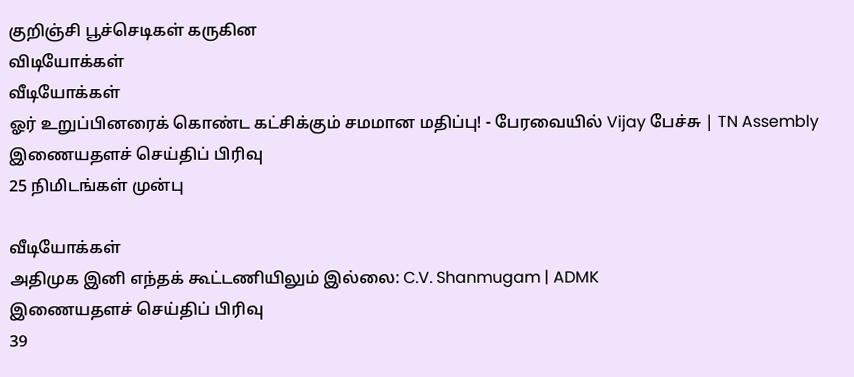குறிஞ்சி பூச்செடிகள் கருகின
விடியோக்கள்
வீடியோக்கள்
ஓர் உறுப்பினரைக் கொண்ட கட்சிக்கும் சமமான மதிப்பு! - பேரவையில் Vijay பேச்சு | TN Assembly
இணையதளச் செய்திப் பிரிவு
25 நிமிடங்கள் முன்பு

வீடியோக்கள்
அதிமுக இனி எந்தக் கூட்டணியிலும் இல்லை: C.V. Shanmugam | ADMK
இணையதளச் செய்திப் பிரிவு
39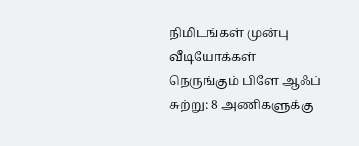நிமிடங்கள் முன்பு
வீடியோக்கள்
நெருங்கும் பிளே ஆஃப் சுற்று: 8 அணிகளுக்கு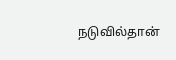நடுவில்தான்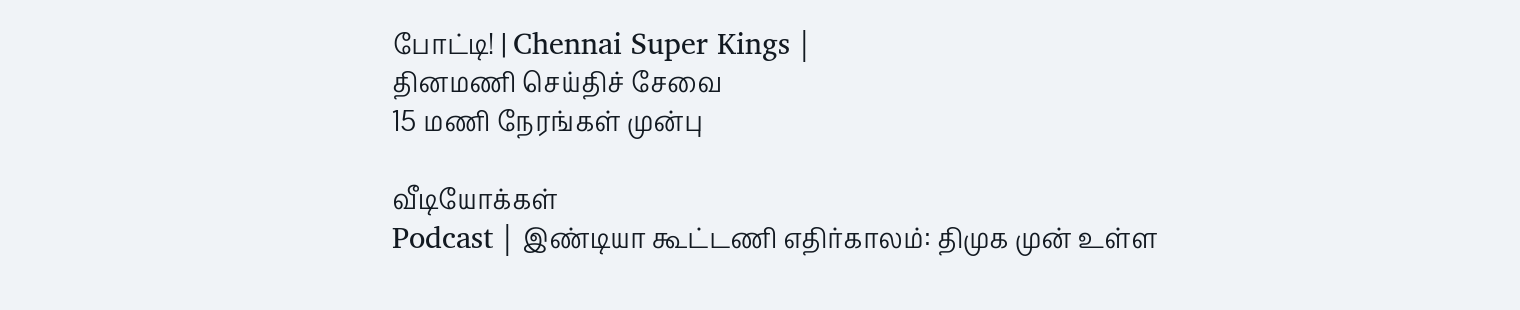போட்டி! | Chennai Super Kings |
தினமணி செய்திச் சேவை
15 மணி நேரங்கள் முன்பு

வீடியோக்கள்
Podcast | இண்டியா கூட்டணி எதிர்காலம்: திமுக முன் உள்ள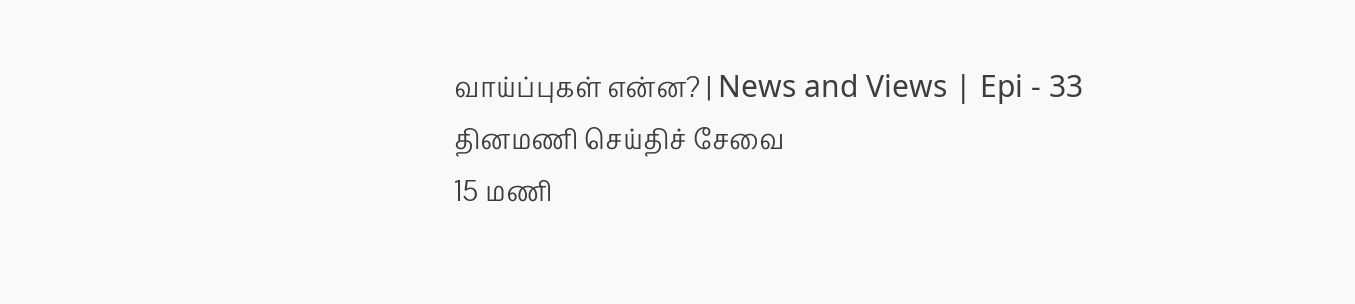வாய்ப்புகள் என்ன? | News and Views | Epi - 33
தினமணி செய்திச் சேவை
15 மணி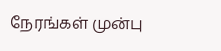நேரங்கள் முன்பு